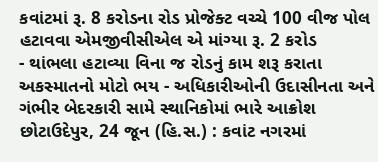કવાંટમાં રૂ. 8 કરોડના રોડ પ્રોજેક્ટ વચ્ચે 100 વીજ પોલ હટાવવા એમજીવીસીએલ એ માંગ્યા રૂ. 2 કરોડ
- થાંભલા હટાવ્યા વિના જ રોડનું કામ શરૂ કરાતા અકસ્માતનો મોટો ભય - અધિકારીઓની ઉદાસીનતા અને ગંભીર બેદરકારી સામે સ્થાનિકોમાં ભારે આક્રોશ છોટાઉદેપુર, 24 જૂન (હિ.સ.) : કવાંટ નગરમાં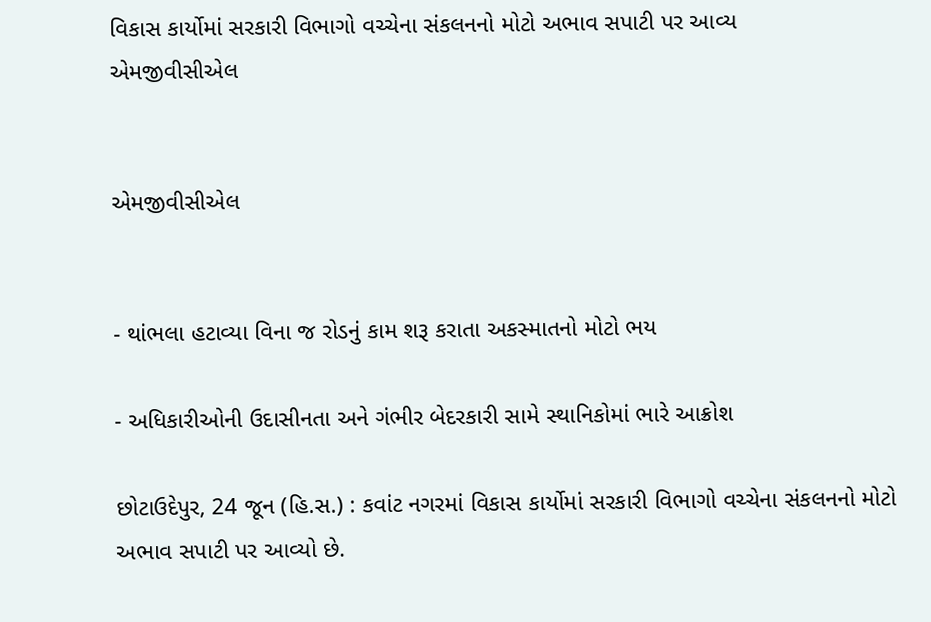વિકાસ કાર્યોમાં સરકારી વિભાગો વચ્ચેના સંકલનનો મોટો અભાવ સપાટી પર આવ્ય
એમજીવીસીએલ


એમજીવીસીએલ


- થાંભલા હટાવ્યા વિના જ રોડનું કામ શરૂ કરાતા અકસ્માતનો મોટો ભય

- અધિકારીઓની ઉદાસીનતા અને ગંભીર બેદરકારી સામે સ્થાનિકોમાં ભારે આક્રોશ

છોટાઉદેપુર, 24 જૂન (હિ.સ.) : કવાંટ નગરમાં વિકાસ કાર્યોમાં સરકારી વિભાગો વચ્ચેના સંકલનનો મોટો અભાવ સપાટી પર આવ્યો છે.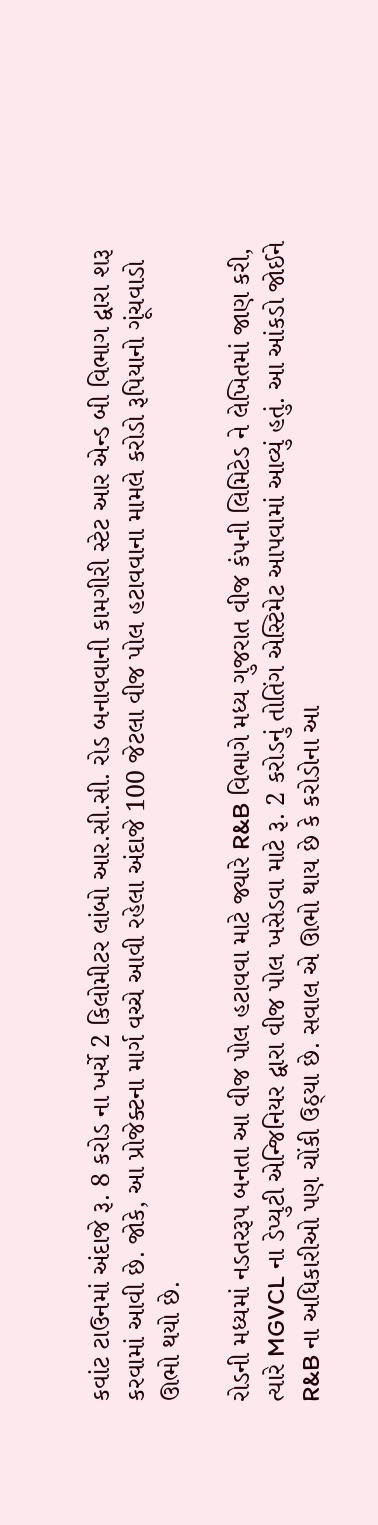કવાંટ ટાઉનમાં અંદાજે રૂ. 8 કરોડ ના ખર્ચે 2 કિલોમીટર લાંબો આર.સી.સી. રોડ બનાવવાની કામગીરી સ્ટેટ આર એન્ડ બી વિભાગ દ્વારા શરૂ કરવામાં આવી છે. જોકે, આ પ્રોજેક્ટના માર્ગ વચ્ચે આવી રહેલા અંદાજે 100 જેટલા વીજ પોલ હટાવવાના મામલે કરોડો રૂપિયાનો ગૂંચવાડો ઊભો થયો છે.

રોડની મધ્યમાં નડતરરૂપ બનતા આ વીજ પોલ હટાવવા માટે જ્યારે R&B વિભાગે મધ્ય ગુજરાત વીજ કંપની લિમિટેડ ને લેખિતમાં જાણ કરી, ત્યારે MGVCL ના ડેપ્યુટી એન્જિનિયર દ્વારા વીજ પોલ ખસેડવા માટે રૂ. 2 કરોડનું તોતિંગ એસ્ટિમેટ આપવામાં આવ્યું હતું. આ આંકડો જોઈને R&B ના અધિકારીઓ પણ ચોંકી ઉઠ્યા છે. સવાલ એ ઊભો થાય છે કે કરોડોના આ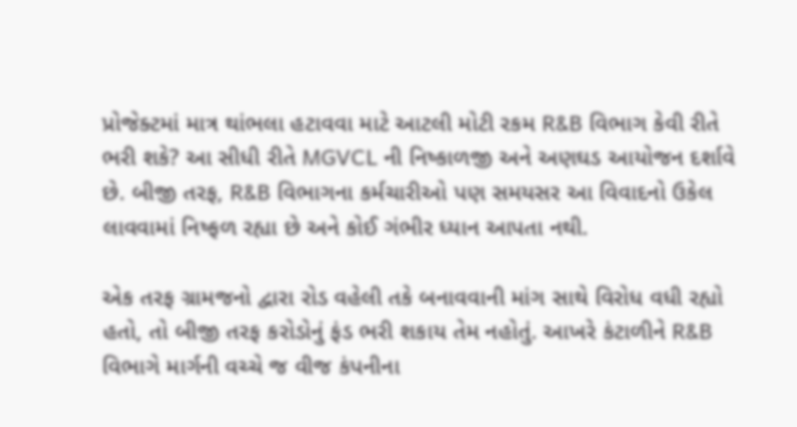પ્રોજેક્ટમાં માત્ર થાંભલા હટાવવા માટે આટલી મોટી રકમ R&B વિભાગ કેવી રીતે ભરી શકે? આ સીધી રીતે MGVCL ની નિષ્કાળજી અને અણઘડ આયોજન દર્શાવે છે. બીજી તરફ, R&B વિભાગના કર્મચારીઓ પણ સમયસર આ વિવાદનો ઉકેલ લાવવામાં નિષ્ફળ રહ્યા છે અને કોઈ ગંભીર ધ્યાન આપતા નથી.

એક તરફ ગ્રામજનો દ્વારા રોડ વહેલી તકે બનાવવાની માંગ સાથે વિરોધ વધી રહ્યો હતો, તો બીજી તરફ કરોડોનું ફંડ ભરી શકાય તેમ નહોતું. આખરે કંટાળીને R&B વિભાગે માર્ગની વચ્ચે જ વીજ કંપનીના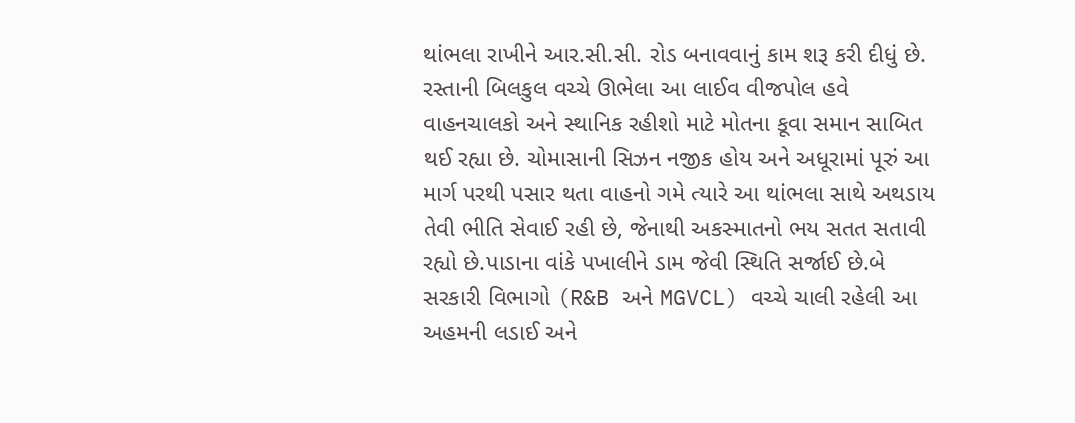થાંભલા રાખીને આર.સી.સી. રોડ બનાવવાનું કામ શરૂ કરી દીધું છે. રસ્તાની બિલકુલ વચ્ચે ઊભેલા આ લાઈવ વીજપોલ હવે વાહનચાલકો અને સ્થાનિક રહીશો માટે મોતના કૂવા સમાન સાબિત થઈ રહ્યા છે. ચોમાસાની સિઝન નજીક હોય અને અધૂરામાં પૂરું આ માર્ગ પરથી પસાર થતા વાહનો ગમે ત્યારે આ થાંભલા સાથે અથડાય તેવી ભીતિ સેવાઈ રહી છે, જેનાથી અકસ્માતનો ભય સતત સતાવી રહ્યો છે.પાડાના વાંકે પખાલીને ડામ જેવી સ્થિતિ સર્જાઈ છે.બે સરકારી વિભાગો (R&B અને MGVCL) વચ્ચે ચાલી રહેલી આ અહમની લડાઈ અને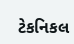ટેકનિકલ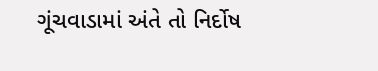ગૂંચવાડામાં અંતે તો નિર્દોષ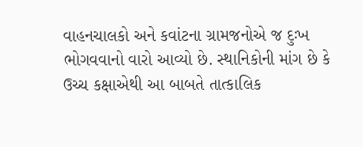વાહનચાલકો અને કવાંટના ગ્રામજનોએ જ દુઃખ ભોગવવાનો વારો આવ્યો છે. સ્થાનિકોની માંગ છે કે ઉચ્ચ કક્ષાએથી આ બાબતે તાત્કાલિક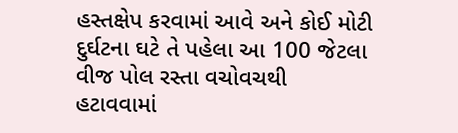હસ્તક્ષેપ કરવામાં આવે અને કોઈ મોટી દુર્ઘટના ઘટે તે પહેલા આ 100 જેટલા વીજ પોલ રસ્તા વચોવચથી હટાવવામાં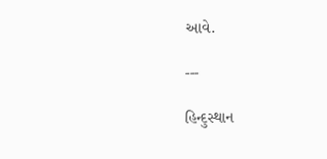આવે.

---

હિન્દુસ્થાન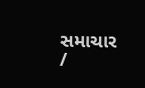સમાચાર /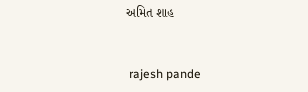અમિત શાહ


 rajesh pande